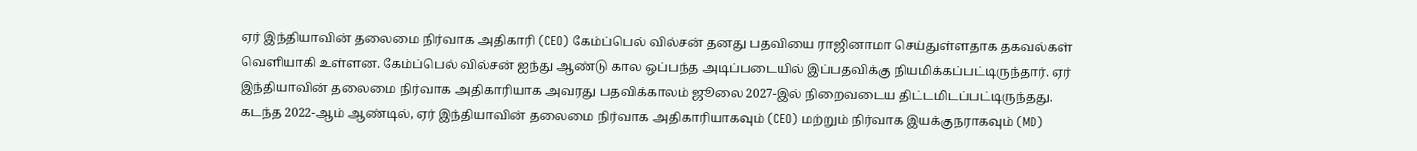ஏர் இந்தியாவின் தலைமை நிர்வாக அதிகாரி (CEO) கேம்ப்பெல் வில்சன் தனது பதவியை ராஜினாமா செய்துள்ளதாக தகவல்கள் வெளியாகி உள்ளன. கேம்ப்பெல் வில்சன் ஐந்து ஆண்டு கால ஒப்பந்த அடிப்படையில் இப்பதவிக்கு நியமிக்கப்பட்டிருந்தார். ஏர் இந்தியாவின் தலைமை நிர்வாக அதிகாரியாக அவரது பதவிக்காலம் ஜூலை 2027-இல் நிறைவடைய திட்டமிடப்பட்டிருந்தது.
கடந்த 2022-ஆம் ஆண்டில், ஏர் இந்தியாவின் தலைமை நிர்வாக அதிகாரியாகவும் (CEO) மற்றும் நிர்வாக இயக்குநராகவும் (MD)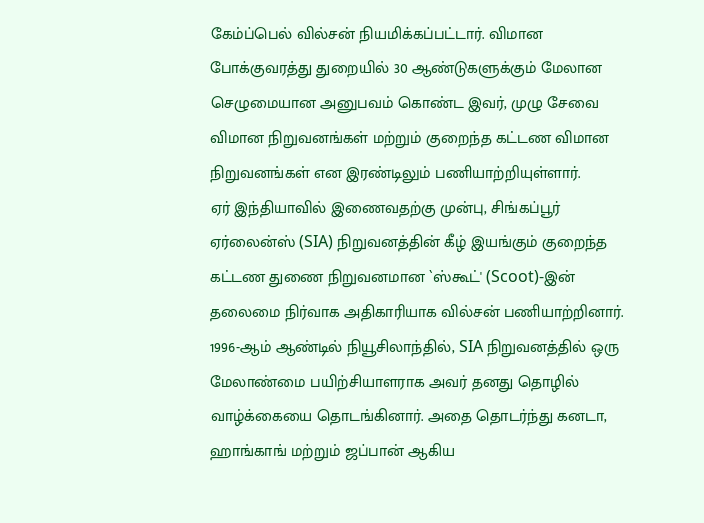கேம்ப்பெல் வில்சன் நியமிக்கப்பட்டார். விமான போக்குவரத்து துறையில் 30 ஆண்டுகளுக்கும் மேலான செழுமையான அனுபவம் கொண்ட இவர், முழு சேவை விமான நிறுவனங்கள் மற்றும் குறைந்த கட்டண விமான நிறுவனங்கள் என இரண்டிலும் பணியாற்றியுள்ளார்.
ஏர் இந்தியாவில் இணைவதற்கு முன்பு, சிங்கப்பூர் ஏர்லைன்ஸ் (SIA) நிறுவனத்தின் கீழ் இயங்கும் குறைந்த கட்டண துணை நிறுவனமான `ஸ்கூட்' (Scoot)-இன் தலைமை நிர்வாக அதிகாரியாக வில்சன் பணியாற்றினார்.
1996-ஆம் ஆண்டில் நியூசிலாந்தில், SIA நிறுவனத்தில் ஒரு மேலாண்மை பயிற்சியாளராக அவர் தனது தொழில் வாழ்க்கையை தொடங்கினார். அதை தொடர்ந்து கனடா, ஹாங்காங் மற்றும் ஜப்பான் ஆகிய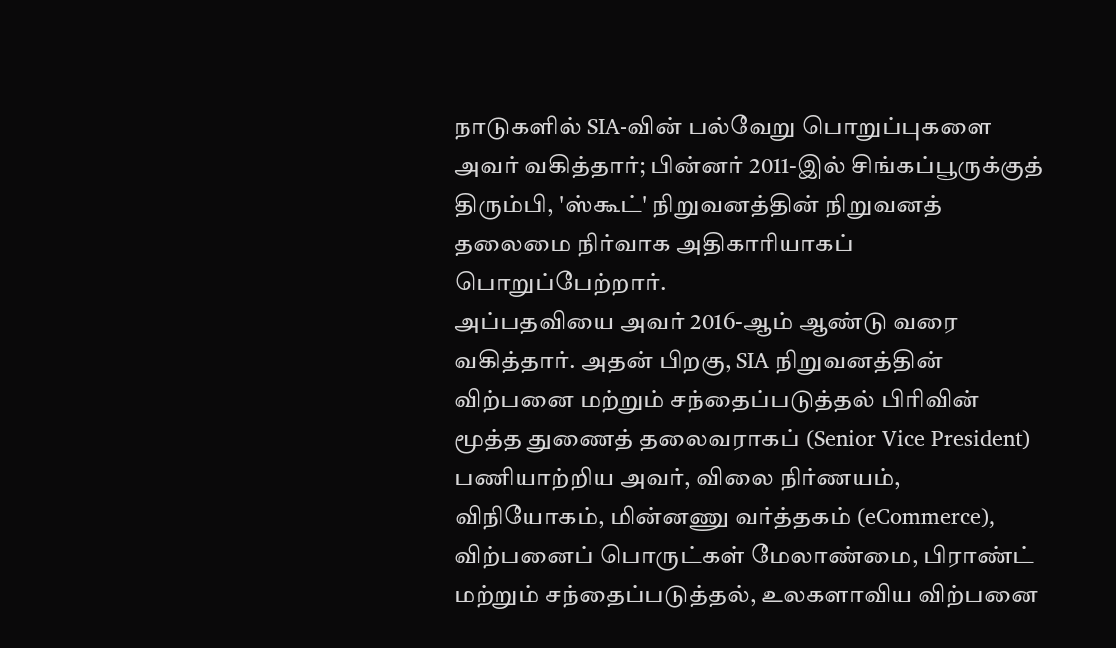நாடுகளில் SIA-வின் பல்வேறு பொறுப்புகளை அவர் வகித்தார்; பின்னர் 2011-இல் சிங்கப்பூருக்குத் திரும்பி, 'ஸ்கூட்' நிறுவனத்தின் நிறுவனத் தலைமை நிர்வாக அதிகாரியாகப் பொறுப்பேற்றார்.
அப்பதவியை அவர் 2016-ஆம் ஆண்டு வரை வகித்தார். அதன் பிறகு, SIA நிறுவனத்தின் விற்பனை மற்றும் சந்தைப்படுத்தல் பிரிவின் மூத்த துணைத் தலைவராகப் (Senior Vice President) பணியாற்றிய அவர், விலை நிர்ணயம், விநியோகம், மின்னணு வர்த்தகம் (eCommerce), விற்பனைப் பொருட்கள் மேலாண்மை, பிராண்ட் மற்றும் சந்தைப்படுத்தல், உலகளாவிய விற்பனை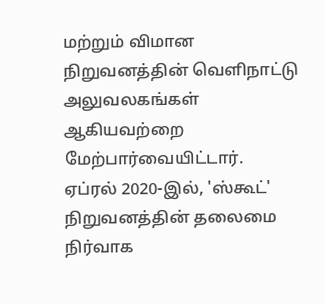மற்றும் விமான நிறுவனத்தின் வெளிநாட்டு அலுவலகங்கள் ஆகியவற்றை மேற்பார்வையிட்டார்.
ஏப்ரல் 2020-இல், 'ஸ்கூட்' நிறுவனத்தின் தலைமை நிர்வாக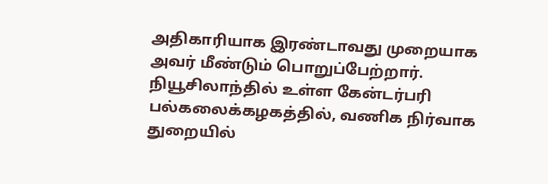அதிகாரியாக இரண்டாவது முறையாக அவர் மீண்டும் பொறுப்பேற்றார். நியூசிலாந்தில் உள்ள கேன்டர்பரி பல்கலைக்கழகத்தில், வணிக நிர்வாக துறையில்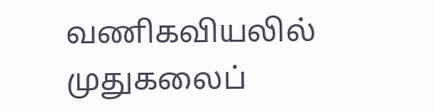வணிகவியலில் முதுகலைப்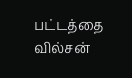பட்டத்தை வில்சன்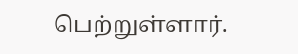பெற்றுள்ளார்.